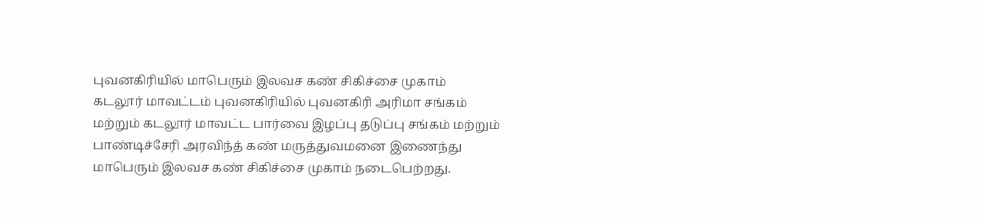புவனகிரியில் மாபெரும் இலவச கண் சிகிச்சை முகாம்
கடலூர் மாவட்டம் புவனகிரியில் புவனகிரி அரிமா சங்கம் மற்றும் கடலூர் மாவட்ட பார்வை இழப்பு தடுப்பு சங்கம் மற்றும் பாண்டிச்சேரி அரவிந்த் கண் மருத்துவமனை இணைந்து மாபெரும் இலவச கண் சிகிச்சை முகாம் நடைபெற்றது.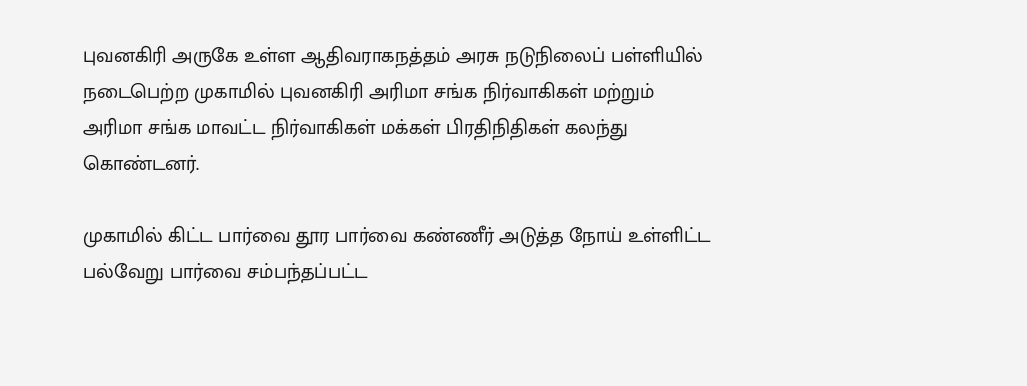புவனகிரி அருகே உள்ள ஆதிவராகநத்தம் அரசு நடுநிலைப் பள்ளியில் நடைபெற்ற முகாமில் புவனகிரி அரிமா சங்க நிர்வாகிகள் மற்றும் அரிமா சங்க மாவட்ட நிர்வாகிகள் மக்கள் பிரதிநிதிகள் கலந்து கொண்டனர்.

முகாமில் கிட்ட பார்வை தூர பார்வை கண்ணீர் அடுத்த நோய் உள்ளிட்ட பல்வேறு பார்வை சம்பந்தப்பட்ட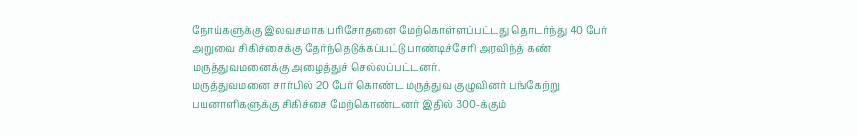நோய்களுக்கு இலவசமாக பரிசோதனை மேற்கொள்ளப்பட்டது தொடர்ந்து 40 பேர் அறுவை சிகிச்சைக்கு தேர்ந்தெடுக்கப்பட்டு பாண்டிச்சேரி அரவிந்த் கண் மருத்துவமனைக்கு அழைத்துச் செல்லப்பட்டனர்.
மருத்துவமனை சார்பில் 20 பேர் கொண்ட மருத்துவ குழுவினர் பங்கேற்று பயனாளிகளுக்கு சிகிச்சை மேற்கொண்டனர் இதில் 300-க்கும்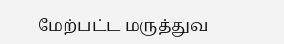மேற்பட்ட மருத்துவ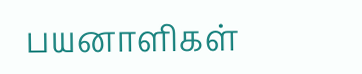பயனாளிகள்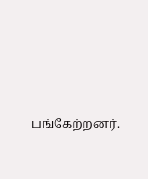பங்கேற்றனர்.